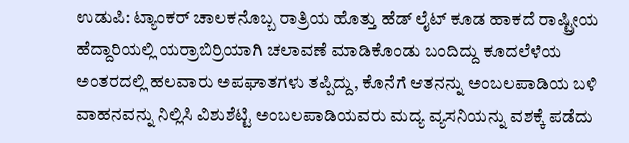ಉಡುಪಿ: ಟ್ಯಾಂಕರ್ ಚಾಲಕನೊಬ್ಬ ರಾತ್ರಿಯ ಹೊತ್ತು ಹೆಡ್ ಲೈಟ್ ಕೂಡ ಹಾಕದೆ ರಾಷ್ಟ್ರೀಯ ಹೆದ್ದಾರಿಯಲ್ಲಿ ಯರ್ರಾಬಿರ್ರಿಯಾಗಿ ಚಲಾವಣೆ ಮಾಡಿಕೊಂಡು ಬಂದಿದ್ದು ಕೂದಲೆಳೆಯ ಅಂತರದಲ್ಲಿ ಹಲವಾರು ಅಪಘಾತಗಳು ತಪ್ಪಿದ್ದು, ಕೊನೆಗೆ ಆತನನ್ನು ಅಂಬಲಪಾಡಿಯ ಬಳಿ ವಾಹನವನ್ನು ನಿಲ್ಲಿಸಿ ವಿಶುಶೆಟ್ಟಿ ಅಂಬಲಪಾಡಿಯವರು ಮದ್ಯ ವ್ಯಸನಿಯನ್ನು ವಶಕ್ಕೆ ಪಡೆದು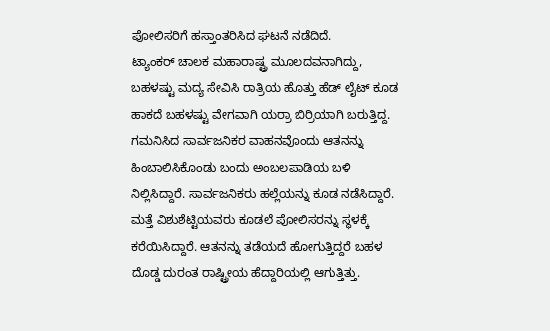ಪೋಲಿಸರಿಗೆ ಹಸ್ತಾಂತರಿಸಿದ ಘಟನೆ ನಡೆದಿದೆ.
ಟ್ಯಾಂಕರ್ ಚಾಲಕ ಮಹಾರಾಷ್ಟ್ರ ಮೂಲದವನಾಗಿದ್ದು, ಬಹಳಷ್ಟು ಮದ್ಯ ಸೇವಿಸಿ ರಾತ್ರಿಯ ಹೊತ್ತು ಹೆಡ್ ಲೈಟ್ ಕೂಡ ಹಾಕದೆ ಬಹಳಷ್ಟು ವೇಗವಾಗಿ ಯರ್ರಾ ಬಿರ್ರಿಯಾಗಿ ಬರುತ್ತಿದ್ದ. ಗಮನಿಸಿದ ಸಾರ್ವಜನಿಕರ ವಾಹನವೊಂದು ಆತನನ್ನು ಹಿಂಬಾಲಿಸಿಕೊಂಡು ಬಂದು ಅಂಬಲಪಾಡಿಯ ಬಳಿ ನಿಲ್ಲಿಸಿದ್ದಾರೆ. ಸಾರ್ವಜನಿಕರು ಹಲ್ಲೆಯನ್ನು ಕೂಡ ನಡೆಸಿದ್ದಾರೆ. ಮತ್ತೆ ವಿಶುಶೆಟ್ಟಿಯವರು ಕೂಡಲೆ ಪೋಲಿಸರನ್ನು ಸ್ಥಳಕ್ಕೆ ಕರೆಯಿಸಿದ್ದಾರೆ. ಆತನನ್ನು ತಡೆಯದೆ ಹೋಗುತ್ತಿದ್ದರೆ ಬಹಳ ದೊಡ್ಡ ದುರಂತ ರಾಷ್ಟ್ರೀಯ ಹೆದ್ದಾರಿಯಲ್ಲಿ ಆಗುತ್ತಿತ್ತು.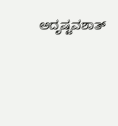ಅದೃಷ್ಟವಶಾತ್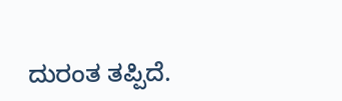ದುರಂತ ತಪ್ಪಿದೆ.